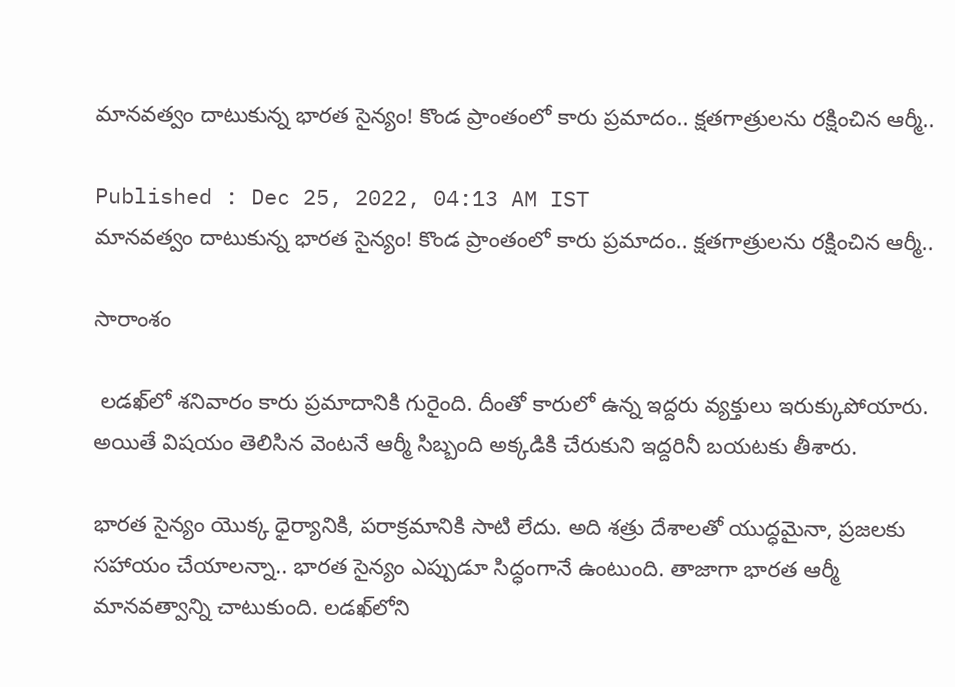మానవత్వం దాటుకున్న భారత సైన్యం! కొండ ప్రాంతంలో కారు ప్రమాదం.. క్షతగాత్రులను రక్షించిన ఆర్మీ..

Published : Dec 25, 2022, 04:13 AM IST
మానవత్వం దాటుకున్న భారత సైన్యం! కొండ ప్రాంతంలో కారు ప్రమాదం.. క్షతగాత్రులను రక్షించిన ఆర్మీ..

సారాంశం

 లడఖ్‌లో శనివారం కారు ప్రమాదానికి గురైంది. దీంతో కారులో ఉన్న ఇద్దరు వ్యక్తులు ఇరుక్కుపోయారు. అయితే విషయం తెలిసిన వెంటనే ఆర్మీ సిబ్బంది అక్కడికి చేరుకుని ఇద్దరినీ బయటకు తీశారు.

భారత సైన్యం యొక్క ధైర్యానికి, పరాక్రమానికి సాటి లేదు. అది శత్రు దేశాలతో యుద్ధమైనా, ప్రజలకు సహాయం చేయాలన్నా.. భారత సైన్యం ఎప్పుడూ సిద్ధంగానే ఉంటుంది. తాజాగా భారత ఆర్మీ మానవత్వాన్ని చాటుకుంది. లడఖ్‌లోని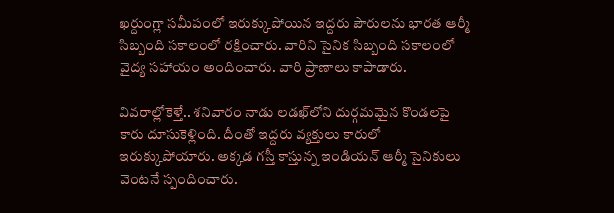ఖర్దుంగ్లా సమీపంలో ఇరుక్కుపోయిన ఇద్దరు పౌరులను భారత ఆర్మీ సిబ్బంది సకాలంలో రక్షించారు. వారిని సైనిక సిబ్బంది సకాలంలో వైద్య సహాయం అందించారు. వారి ప్రాణాలు కాపాడారు.

వివరాల్లోకెళ్తే.. శనివారం నాడు లడఖ్‌లోని దుర్గమమైన కొండలపై కారు దూసుకెళ్లింది. దీంతో ఇద్దరు వ్యక్తులు కారులో ఇరుక్కుపోయారు. అక్కడ గస్తీ కాస్తున్న ఇండియన్ ఆర్మీ సైనికులు వెంటనే స్పందించారు.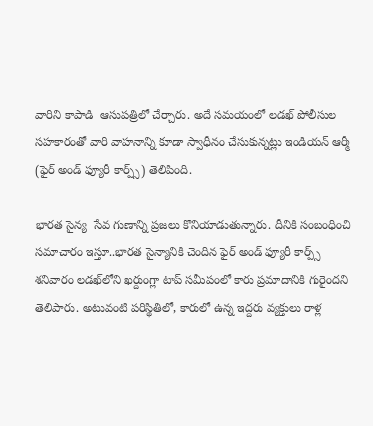వారిని కాపాడి  ఆసుపత్రిలో చేర్చారు. అదే సమయంలో లడఖ్ పోలీసుల సహకారంతో వారి వాహనాన్ని కూడా స్వాధీనం చేసుకున్నట్లు ఇండియన్ ఆర్మీ (ఫైర్ అండ్ ఫ్యూరీ కార్ప్స్) తెలిపింది.

భారత సైన్య  సేవ గుణాన్ని ప్రజలు కొనియాడుతున్నారు. దీనికి సంబంధించి సమాచారం ఇస్తూ..భారత సైన్యానికి చెందిన ఫైర్ అండ్ ఫ్యూరీ కార్ప్స్ శనివారం లడఖ్‌లోని ఖర్దుంగ్లా టాప్ సమీపంలో కారు ప్రమాదానికి గురైందని తెలిపారు. అటువంటి పరిస్థితిలో, కారులో ఉన్న ఇద్దరు వ్యక్తులు రాళ్ల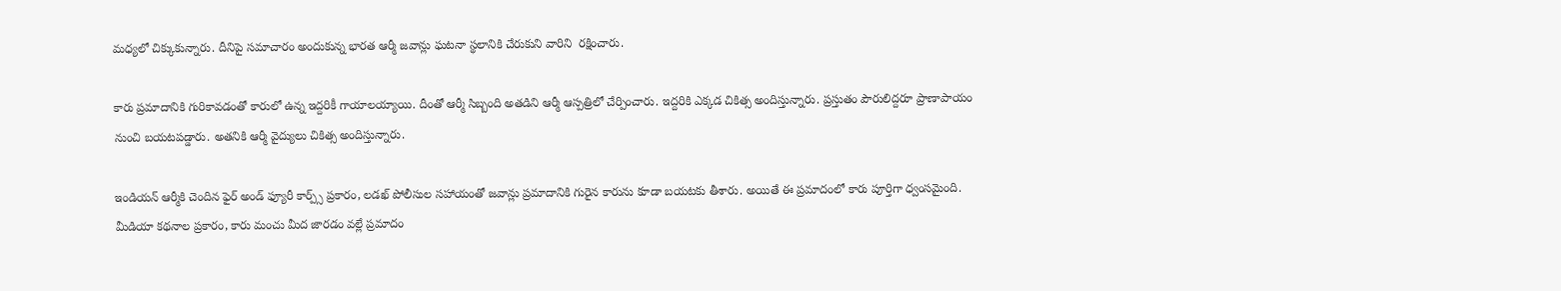మధ్యలో చిక్కుకున్నారు. దీనిపై సమాచారం అందుకున్న భారత ఆర్మీ జవాన్లు ఘటనా స్థలానికి చేరుకుని వారిని  రక్షించారు.

కారు ప్రమాదానికి గురికావడంతో కారులో ఉన్న ఇద్దరికీ గాయాలయ్యాయి. దీంతో ఆర్మీ సిబ్బంది అతడిని ఆర్మీ ఆస్పత్రిలో చేర్పించారు. ఇద్దరికి ఎక్కడ చికిత్స అందిస్తున్నారు. ప్రస్తుతం పౌరులిద్దరూ ప్రాణాపాయం నుంచి బయటపడ్డారు. అతనికి ఆర్మీ వైద్యులు చికిత్స అందిస్తున్నారు.

ఇండియన్ ఆర్మీకి చెందిన ఫైర్ అండ్ ఫ్యూరీ కార్ప్స్ ప్రకారం, లడఖ్ పోలీసుల సహాయంతో జవాన్లు ప్రమాదానికి గురైన కారును కూడా బయటకు తీశారు. అయితే ఈ ప్రమాదంలో కారు పూర్తిగా ధ్వంసమైంది. మీడియా కథనాల ప్రకారం, కారు మంచు మీద జారడం వల్లే ప్రమాదం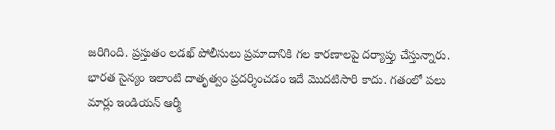జరిగింది. ప్రస్తుతం లడఖ్ పోలీసులు ప్రమాదానికి గల కారణాలపై దర్యాప్తు చేస్తున్నారు. భారత సైన్యం ఇలాంటి దాతృత్వం ప్రదర్శించడం ఇదే మొదటిసారి కాదు. గతంలో పలు మార్లు ఇండియన్ ఆర్మీ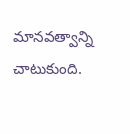మానవత్వాన్ని చాటుకుంది.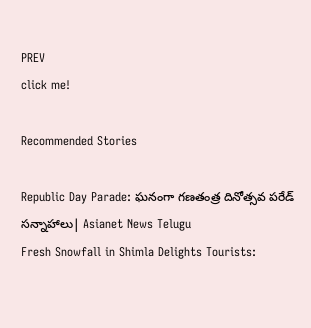PREV
click me!

Recommended Stories

Republic Day Parade: ఘనంగా గణతంత్ర దినోత్సవ పరేడ్ సన్నాహాలు| Asianet News Telugu
Fresh Snowfall in Shimla Delights Tourists: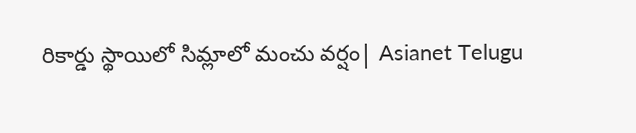రికార్డు స్థాయిలో సిమ్లాలో మంచు వర్షం| Asianet Telugu